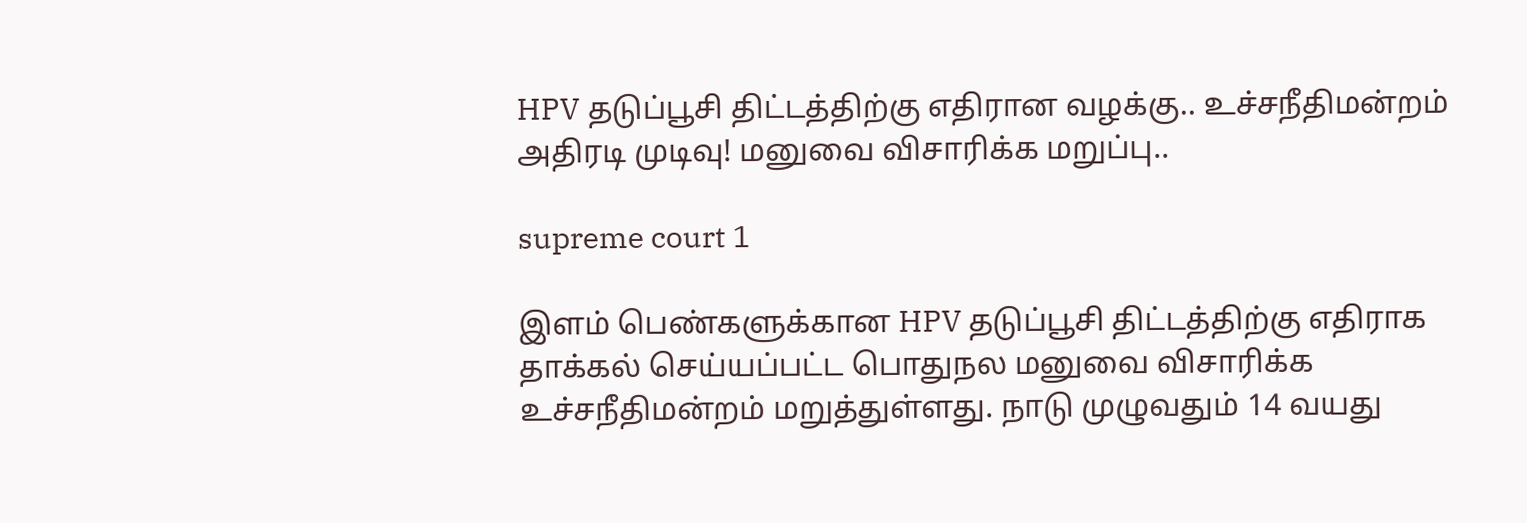HPV தடுப்பூசி திட்டத்திற்கு எதிரான வழக்கு.. உச்சநீதிமன்றம் அதிரடி முடிவு! மனுவை விசாரிக்க மறுப்பு..

supreme court 1

இளம் பெண்களுக்கான HPV தடுப்பூசி திட்டத்திற்கு எதிராக தாக்கல் செய்யப்பட்ட பொதுநல மனுவை விசாரிக்க உச்சநீதிமன்றம் மறுத்துள்ளது. நாடு முழுவதும் 14 வயது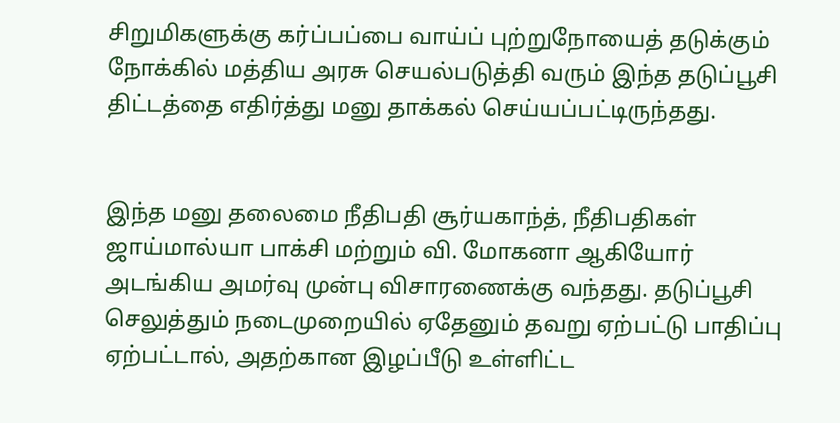சிறுமிகளுக்கு கர்ப்பப்பை வாய்ப் புற்றுநோயைத் தடுக்கும் நோக்கில் மத்திய அரசு செயல்படுத்தி வரும் இந்த தடுப்பூசி திட்டத்தை எதிர்த்து மனு தாக்கல் செய்யப்பட்டிருந்தது.


இந்த மனு தலைமை நீதிபதி சூர்யகாந்த், நீதிபதிகள் ஜாய்மால்யா பாக்சி மற்றும் வி. மோகனா ஆகியோர் அடங்கிய அமர்வு முன்பு விசாரணைக்கு வந்தது. தடுப்பூசி செலுத்தும் நடைமுறையில் ஏதேனும் தவறு ஏற்பட்டு பாதிப்பு ஏற்பட்டால், அதற்கான இழப்பீடு உள்ளிட்ட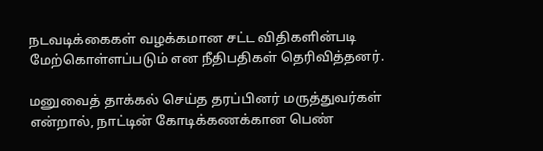நடவடிக்கைகள் வழக்கமான சட்ட விதிகளின்படி மேற்கொள்ளப்படும் என நீதிபதிகள் தெரிவித்தனர்.

மனுவைத் தாக்கல் செய்த தரப்பினர் மருத்துவர்கள் என்றால், நாட்டின் கோடிக்கணக்கான பெண்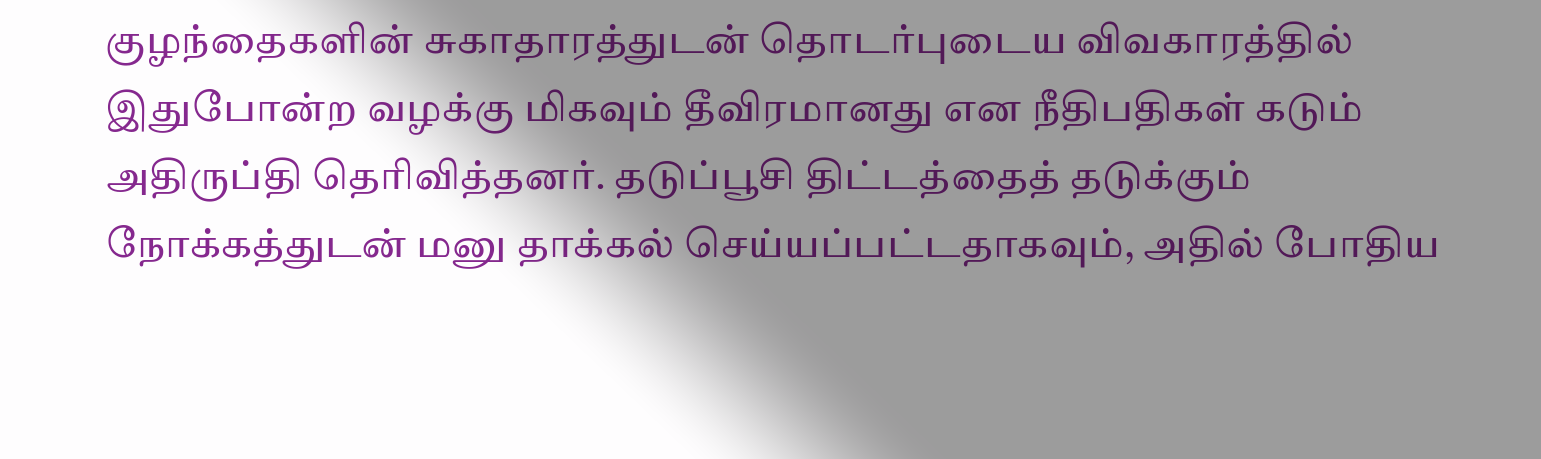குழந்தைகளின் சுகாதாரத்துடன் தொடர்புடைய விவகாரத்தில் இதுபோன்ற வழக்கு மிகவும் தீவிரமானது என நீதிபதிகள் கடும் அதிருப்தி தெரிவித்தனர். தடுப்பூசி திட்டத்தைத் தடுக்கும் நோக்கத்துடன் மனு தாக்கல் செய்யப்பட்டதாகவும், அதில் போதிய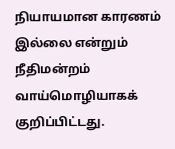நியாயமான காரணம் இல்லை என்றும் நீதிமன்றம் வாய்மொழியாகக் குறிப்பிட்டது.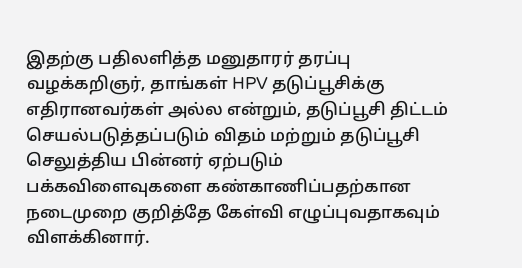இதற்கு பதிலளித்த மனுதாரர் தரப்பு வழக்கறிஞர், தாங்கள் HPV தடுப்பூசிக்கு எதிரானவர்கள் அல்ல என்றும், தடுப்பூசி திட்டம் செயல்படுத்தப்படும் விதம் மற்றும் தடுப்பூசி செலுத்திய பின்னர் ஏற்படும் பக்கவிளைவுகளை கண்காணிப்பதற்கான நடைமுறை குறித்தே கேள்வி எழுப்புவதாகவும் விளக்கினார்.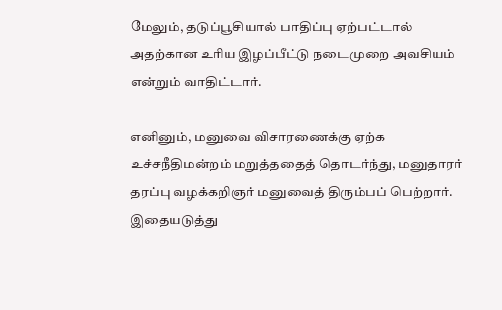மேலும், தடுப்பூசியால் பாதிப்பு ஏற்பட்டால் அதற்கான உரிய இழப்பீட்டு நடைமுறை அவசியம் என்றும் வாதிட்டார்.

எனினும், மனுவை விசாரணைக்கு ஏற்க உச்சநீதிமன்றம் மறுத்ததைத் தொடர்ந்து, மனுதாரர் தரப்பு வழக்கறிஞர் மனுவைத் திரும்பப் பெற்றார். இதையடுத்து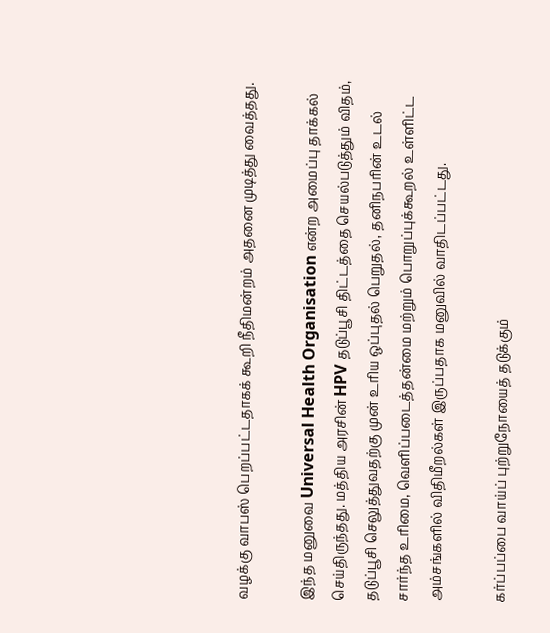வழக்கு வாபஸ் பெறப்பட்டதாகக் கூறி நீதிமன்றம் அதனை முடித்து வைத்தது.

இந்த மனுவை Universal Health Organisation என்ற அமைப்பு தாக்கல் செய்திருந்தது. மத்திய அரசின் HPV தடுப்பூசி திட்டத்தை செயல்படுத்தும் விதம், தடுப்பூசி செலுத்துவதற்கு முன் உரிய ஒப்புதல் பெறுதல், தனிநபரின் உடல் சார்ந்த உரிமை, வெளிப்படைத்தன்மை மற்றும் பொறுப்புக்கூறல் உள்ளிட்ட அம்சங்களில் விதிமீறல்கள் இருப்பதாக மனுவில் வாதிடப்பட்டது.

கர்ப்பப்பை வாய்ப் புற்றுநோயைத் தடுக்கும்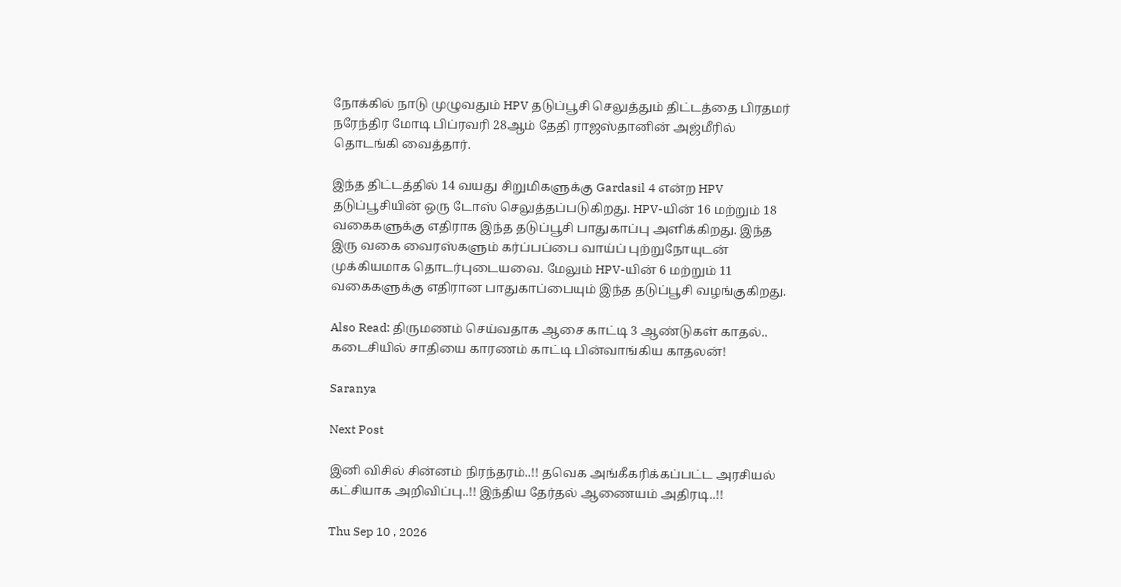நோக்கில் நாடு முழுவதும் HPV தடுப்பூசி செலுத்தும் திட்டத்தை பிரதமர் நரேந்திர மோடி பிப்ரவரி 28ஆம் தேதி ராஜஸ்தானின் அஜ்மீரில் தொடங்கி வைத்தார்.

இந்த திட்டத்தில் 14 வயது சிறுமிகளுக்கு Gardasil 4 என்ற HPV தடுப்பூசியின் ஒரு டோஸ் செலுத்தப்படுகிறது. HPV-யின் 16 மற்றும் 18 வகைகளுக்கு எதிராக இந்த தடுப்பூசி பாதுகாப்பு அளிக்கிறது. இந்த இரு வகை வைரஸ்களும் கர்ப்பப்பை வாய்ப் புற்றுநோயுடன் முக்கியமாக தொடர்புடையவை. மேலும் HPV-யின் 6 மற்றும் 11 வகைகளுக்கு எதிரான பாதுகாப்பையும் இந்த தடுப்பூசி வழங்குகிறது.

Also Read: திருமணம் செய்வதாக ஆசை காட்டி 3 ஆண்டுகள் காதல்.. கடைசியில் சாதியை காரணம் காட்டி பின்வாங்கிய காதலன்!

Saranya

Next Post

இனி விசில் சின்னம் நிரந்தரம்..!! தவெக அங்கீகரிக்கப்பட்ட அரசியல் கட்சியாக அறிவிப்பு..!! இந்திய தேர்தல் ஆணையம் அதிரடி..!!

Thu Sep 10 , 2026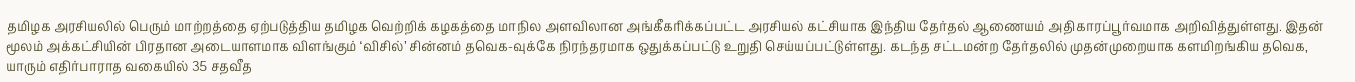தமிழக அரசியலில் பெரும் மாற்றத்தை ஏற்படுத்திய தமிழக வெற்றிக் கழகத்தை மாநில அளவிலான அங்கீகரிக்கப்பட்ட அரசியல் கட்சியாக இந்திய தேர்தல் ஆணையம் அதிகாரப்பூர்வமாக அறிவித்துள்ளது. இதன் மூலம் அக்கட்சியின் பிரதான அடையாளமாக விளங்கும் ‘விசில்’ சின்னம் தவெக-வுக்கே நிரந்தரமாக ஒதுக்கப்பட்டு உறுதி செய்யப்பட்டுள்ளது. கடந்த சட்டமன்ற தேர்தலில் முதன்முறையாக களமிறங்கிய தவெக, யாரும் எதிர்பாராத வகையில் 35 சதவீத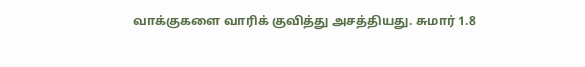வாக்குகளை வாரிக் குவித்து அசத்தியது. சுமார் 1.8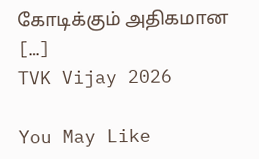கோடிக்கும் அதிகமான […]
TVK Vijay 2026

You May Like